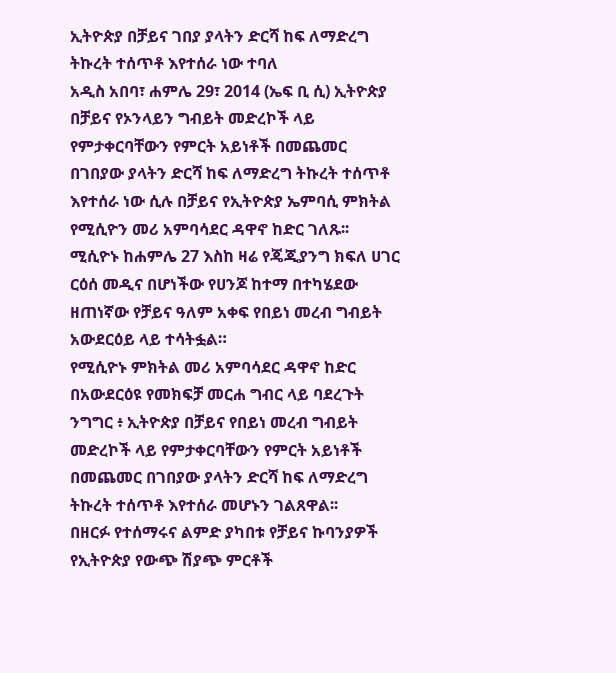ኢትዮጵያ በቻይና ገበያ ያላትን ድርሻ ከፍ ለማድረግ ትኩረት ተሰጥቶ እየተሰራ ነው ተባለ
አዲስ አበባ፣ ሐምሌ 29፣ 2014 (ኤፍ ቢ ሲ) ኢትዮጵያ በቻይና የኦንላይን ግብይት መድረኮች ላይ የምታቀርባቸውን የምርት አይነቶች በመጨመር በገበያው ያላትን ድርሻ ከፍ ለማድረግ ትኩረት ተሰጥቶ እየተሰራ ነው ሲሉ በቻይና የኢትዮጵያ ኤምባሲ ምክትል የሚሲዮን መሪ አምባሳደር ዳዋኖ ከድር ገለጹ፡፡
ሚሲዮኑ ከሐምሌ 27 እስከ ዛሬ የጄጂያንግ ክፍለ ሀገር ርዕሰ መዲና በሆነችው የሀንጆ ከተማ በተካሄደው ዘጠነኛው የቻይና ዓለም አቀፍ የበይነ መረብ ግብይት አውደርዕይ ላይ ተሳትፏል።
የሚሲዮኑ ምክትል መሪ አምባሳደር ዳዋኖ ከድር በአውደርዕዩ የመክፍቻ መርሐ ግብር ላይ ባደረጉት ንግግር ፥ ኢትዮጵያ በቻይና የበይነ መረብ ግብይት መድረኮች ላይ የምታቀርባቸውን የምርት አይነቶች በመጨመር በገበያው ያላትን ድርሻ ከፍ ለማድረግ ትኩረት ተሰጥቶ እየተሰራ መሆኑን ገልጸዋል፡፡
በዘርፉ የተሰማሩና ልምድ ያካበቱ የቻይና ኩባንያዎች የኢትዮጵያ የውጭ ሽያጭ ምርቶች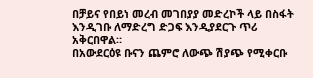በቻይና የበይነ መረብ መገበያያ መድረኮች ላይ በስፋት እንዲገቡ ለማድረግ ድጋፍ እንዲያደርጉ ጥሪ አቅርበዋል።
በአውደርዕዩ ቡናን ጨምሮ ለውጭ ሽያጭ የሚቀርቡ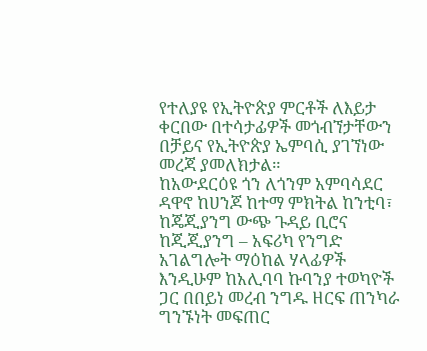የተለያዩ የኢትዮጵያ ምርቶች ለእይታ ቀርበው በተሳታፊዎች መጎብኘታቸውን በቻይና የኢትዮጵያ ኤምባሲ ያገኘነው መረጃ ያመለክታል።
ከአውደርዕዩ ጎን ለጎንም አምባሳደር ዳዋኖ ከሀንጆ ከተማ ምክትል ከንቲባ፣ ከጄጂያንግ ውጭ ጉዳይ ቢሮና ከጂጂያንግ – አፍሪካ የንግድ አገልግሎት ማዕከል ሃላፊዎች እንዲሁም ከአሊባባ ኩባንያ ተወካዮች ጋር በበይነ መረብ ንግዱ ዘርፍ ጠንካራ ግንኙነት መፍጠር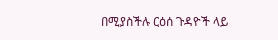በሚያስችሉ ርዕሰ ጉዳዮች ላይ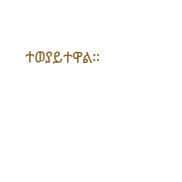ተወያይተዋል።